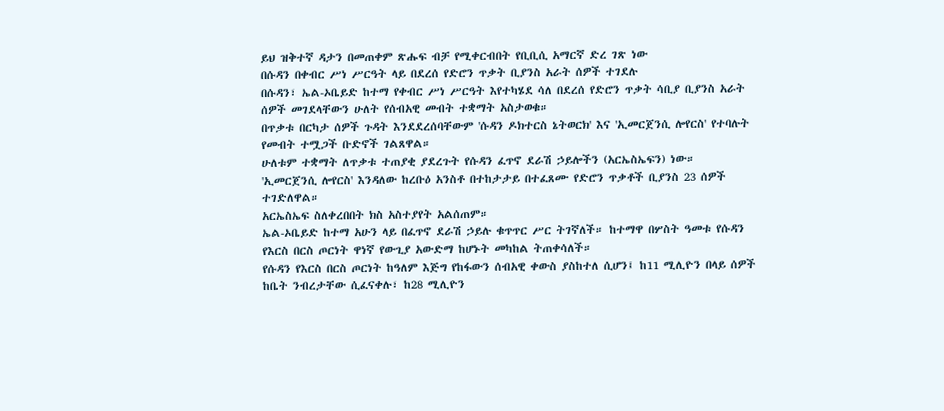ይህ ዝቅተኛ ዳታን በመጠቀም ጽሑፍ ብቻ የሚቀርብበት የቢቢሲ አማርኛ ድረ ገጽ ነው
በሱዳን በቀብር ሥነ ሥርዓት ላይ በደረሰ የድሮን ጥቃት ቢያንስ አራት ሰዎች ተገደሉ
በሱዳን፣ ኤል-ኦቤይድ ከተማ የቀብር ሥነ ሥርዓት እየተካሄደ ሳለ በደረሰ የድሮን ጥቃት ሳቢያ ቢያንስ አራት ሰዎች መገደላቸውን ሁለት የሰብአዊ መብት ተቋማት አስታወቁ።
በጥቃቱ በርካታ ሰዎች ጉዳት እንደደረሰባቸውም 'ሱዳን ዶክተርስ ኔትወርክ' እና 'ኢመርጀንሲ ሎየርስ' የተባሉት የመብት ተሟጋች ቡድኖች ገልጸዋል።
ሁለቱም ተቋማት ለጥቃቱ ተጠያቂ ያደረጉት የሱዳን ፈጥኖ ደራሽ ኃይሎችን (አርኤስኤፍን) ነው።
'ኢመርጀንሲ ሎየርስ' እንዳለው ከረቡዕ አንስቶ በተከታታይ በተፈጸሙ የድሮን ጥቃቶች ቢያንስ 23 ሰዎች ተገድለዋል።
አርኤስኤፍ ስለቀረበበት ክስ አስተያየት አልሰጠም።
ኤል-ኦቤይድ ከተማ አሁን ላይ በፈጥኖ ደራሽ ኃይሉ ቁጥጥር ሥር ትገኛለች። ከተማዋ በሦስት ዓመቱ የሱዳን የእርስ በርስ ጦርነት ዋነኛ የውጊያ አውድማ ከሆኑት መካከል ትጠቀሳለች።
የሱዳን የእርስ በርስ ጦርነት ከዓለም እጅግ የከፋውን ሰብአዊ ቀውስ ያስከተለ ሲሆን፤ ከ11 ሚሊዮን በላይ ሰዎች ከቤት ንብረታቸው ሲፈናቀሉ፣ ከ28 ሚሊዮን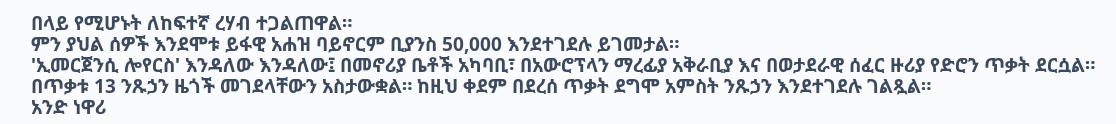በላይ የሚሆኑት ለከፍተኛ ረሃብ ተጋልጠዋል።
ምን ያህል ሰዎች እንደሞቱ ይፋዊ አሐዝ ባይኖርም ቢያንስ 50,000 እንደተገደሉ ይገመታል።
'ኢመርጀንሲ ሎየርስ' እንዳለው እንዳለው፤ በመኖሪያ ቤቶች አካባቢ፣ በአውሮፕላን ማረፊያ አቅራቢያ እና በወታደራዊ ሰፈር ዙሪያ የድሮን ጥቃት ደርሷል።
በጥቃቱ 13 ንጹኃን ዜጎች መገደላቸውን አስታውቋል። ከዚህ ቀደም በደረሰ ጥቃት ደግሞ አምስት ንጹኃን እንደተገደሉ ገልጿል።
አንድ ነዋሪ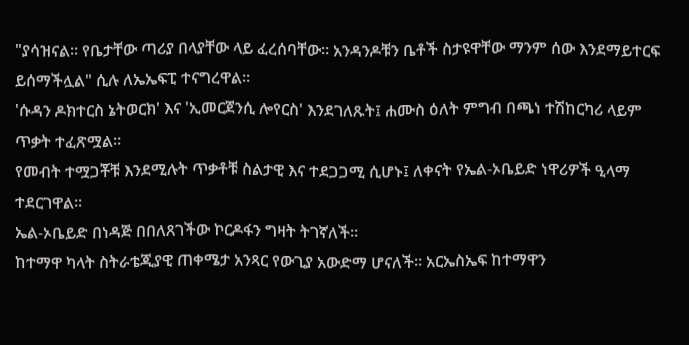"ያሳዝናል። የቤታቸው ጣሪያ በላያቸው ላይ ፈረሰባቸው። አንዳንዶቹን ቤቶች ስታዩዋቸው ማንም ሰው እንደማይተርፍ ይሰማችሏል" ሲሉ ለኤኤፍፒ ተናግረዋል።
'ሱዳን ዶክተርስ ኔትወርክ' እና 'ኢመርጀንሲ ሎየርስ' እንደገለጹት፤ ሐሙስ ዕለት ምግብ በጫነ ተሽከርካሪ ላይም ጥቃት ተፈጽሟል።
የመብት ተሟጋቾቹ እንደሚሉት ጥቃቶቹ ስልታዊ እና ተደጋጋሚ ሲሆኑ፤ ለቀናት የኤል-ኦቤይድ ነዋሪዎች ዒላማ ተደርገዋል።
ኤል-ኦቤይድ በነዳጅ በበለጸገችው ኮርዶፋን ግዛት ትገኛለች።
ከተማዋ ካላት ስትራቴጂያዊ ጠቀሜታ አንጻር የውጊያ አውድማ ሆናለች። አርኤስኤፍ ከተማዋን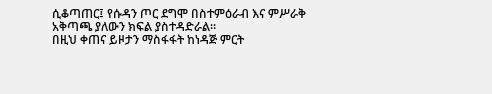ሲቆጣጠር፤ የሱዳን ጦር ደግሞ በስተምዕራብ እና ምሥራቅ አቅጣጫ ያለውን ክፍል ያስተዳድራል።
በዚህ ቀጠና ይዞታን ማስፋፋት ከነዳጅ ምርት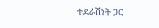ተደራሽነት ጋር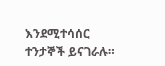እንደሚተሳሰር ተንታኞች ይናገራሉ።